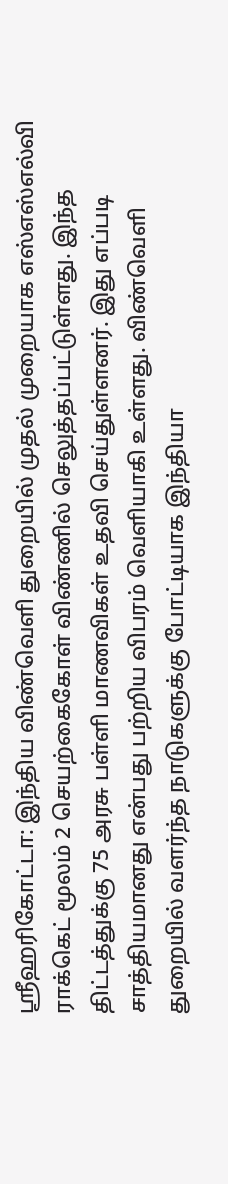ஸ்ரீஹரிகோட்டா: இந்திய விண்வெளி துறையில் முதல் முறையாக எஸ்எஸ்எல்வி ராக்கெட் மூலம் 2 செயற்கைகோள் விண்ணில் செலுத்தப்பட்டுள்ளது. இந்த திட்டத்துக்கு 75 அரசு பள்ளி மாணவிகள் உதவி செய்துள்ளனர். இது எப்படி சாத்தியமானது என்பது பற்றிய விபரம் வெளியாகி உள்ளது. விண்வெளி துறையில் வளர்ந்த நாடுகளுக்கு போட்டியாக இந்தியா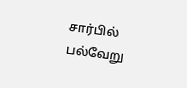சார்பில் பல்வேறு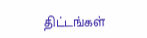திட்டங்கள்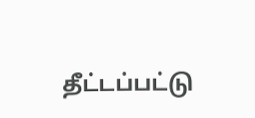தீட்டப்பட்டு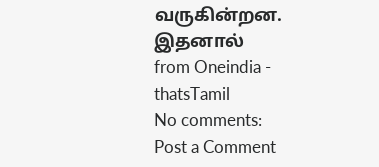வருகின்றன. இதனால்
from Oneindia - thatsTamil
No comments:
Post a Comment